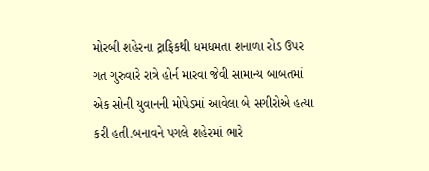મોરબી શહેરના ટ્રાફિકથી ધમધમતા શનાળા રોડ ઉપર ગત ગુરુવારે રાત્રે હોર્ન મારવા જેવી સામાન્ય બાબતમાં એક સોની યુવાનની મોપેડમાં આવેલા બે સગીરોએ હત્યા કરી હતી.બનાવને પગલે શહેરમાં ભારે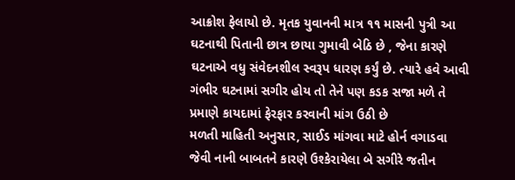આક્રોશ ફેલાયો છે. મૃતક યુવાનની માત્ર ૧૧ માસની પુત્રી આ ઘટનાથી પિતાની છાત્ર છાયા ગુમાવી બેઠિ છે , જેના કારણે ઘટનાએ વધુ સંવેદનશીલ સ્વરૂપ ધારણ કર્યું છે. ત્યારે હવે આવી ગંભીર ઘટનામાં સગીર હોય તો તેને પણ કડક સજા મળે તે પ્રમાણે કાયદામાં ફેરફાર કરવાની માંગ ઉઠી છે
મળતી માહિતી અનુસાર, સાઈડ માંગવા માટે હોર્ન વગાડવા જેવી નાની બાબતને કારણે ઉશ્કેરાયેલા બે સગીરે જતીન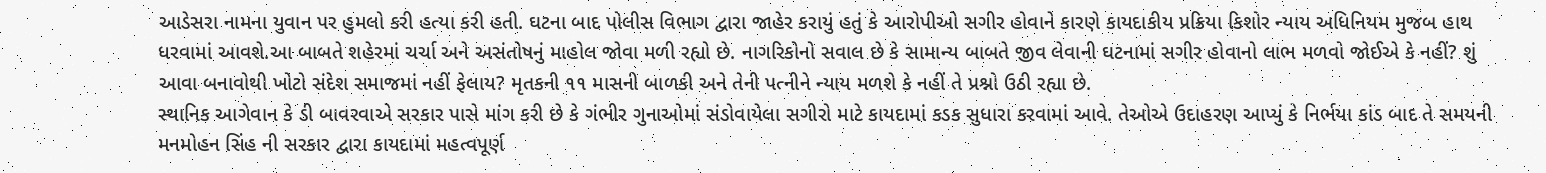આડેસરા નામના યુવાન પર હુમલો કરી હત્યા કરી હતી. ઘટના બાદ પોલીસ વિભાગ દ્વારા જાહેર કરાયું હતું કે આરોપીઓ સગીર હોવાને કારણે કાયદાકીય પ્રક્રિયા કિશોર ન્યાય અધિનિયમ મુજબ હાથ ધરવામાં આવશે.આ બાબતે શહેરમાં ચર્ચા અને અસંતોષનું માહોલ જોવા મળી રહ્યો છે. નાગરિકોનો સવાલ છે કે સામાન્ય બાબતે જીવ લેવાની ઘટનામાં સગીર હોવાનો લાભ મળવો જોઈએ કે નહીં? શું આવા બનાવોથી ખોટો સંદેશ સમાજમાં નહીં ફેલાય? મૃતકની ૧૧ માસની બાળકી અને તેની પત્નીને ન્યાય મળશે કે નહીં તે પ્રશ્નો ઉઠી રહ્યા છે.
સ્થાનિક આગેવાન કે ડી બાવરવાએ સરકાર પાસે માંગ કરી છે કે ગંભીર ગુનાઓમાં સંડોવાયેલા સગીરો માટે કાયદામાં કડક સુધારા કરવામાં આવે. તેઓએ ઉદાહરણ આપ્યું કે નિર્ભયા કાંડ બાદ તે સમયની મનમોહન સિંહ ની સરકાર દ્વારા કાયદામાં મહત્વપૂર્ણ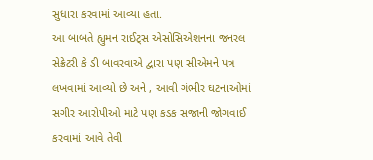સુધારા કરવામાં આવ્યા હતા.
આ બાબતે હ્યુમન રાઈટ્સ એસોસિએશનના જનરલ સેક્રેટરી કે ડી બાવરવાએ દ્વારા પણ સીએમને પત્ર લખવામાં આવ્યો છે અને , આવી ગંભીર ઘટનાઓમાં સગીર આરોપીઓ માટે પણ કડક સજાની જોગવાઈ કરવામાં આવે તેવી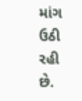માંગ ઉઠી રહી છે.